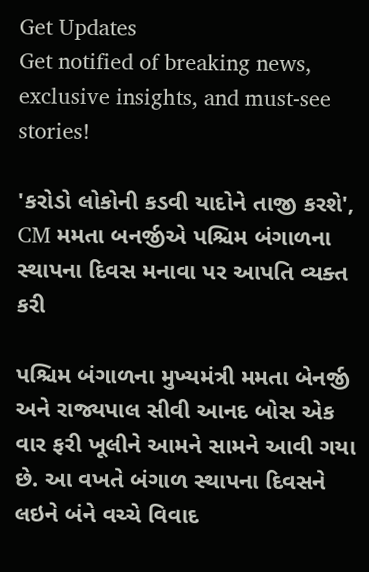Get Updates
Get notified of breaking news, exclusive insights, and must-see stories!

'કરોડો લોકોની કડવી યાદોને તાજી કરશે', CM મમતા બનર્જીએ પશ્ચિમ બંગાળના સ્થાપના દિવસ મનાવા પર આપતિ વ્યક્ત કરી

પશ્ચિમ બંગાળના મુખ્યમંત્રી મમતા બેનર્જી અને રાજ્યપાલ સીવી આનદ બોસ એક વાર ફરી ખૂલીને આમને સામને આવી ગયા છે. આ વખતે બંગાળ સ્થાપના દિવસને લઇને બંને વચ્ચે વિવાદ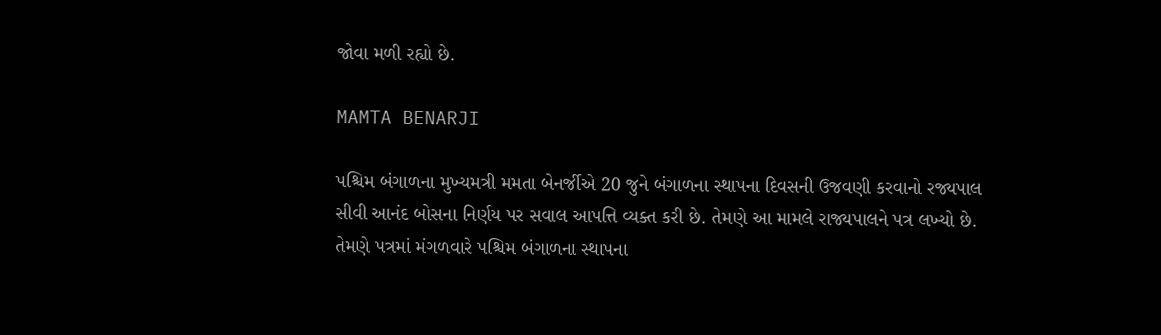જોવા મળી રહ્યો છે.

MAMTA BENARJI

પશ્ચિમ બંગાળના મુખ્યમત્રી મમતા બેનર્જીએ 20 જુને બંગાળના સ્થાપના દિવસની ઉજવણી કરવાનો રજ્યપાલ સીવી આનંદ બોસના નિર્ણય પર સવાલ આપત્તિ વ્યક્ત કરી છે. તેમણે આ મામલે રાજ્યપાલને પત્ર લખ્યો છે. તેમણે પત્રમાં મંગળવારે પશ્ચિમ બંગાળના સ્થાપના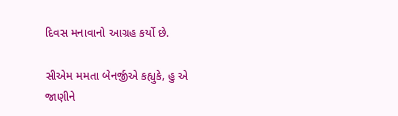દિવસ મનાવાનો આગ્રહ કર્યો છે.

સીએમ મમતા બેનર્જીએ કહ્યુકે, હુ એ જાણીને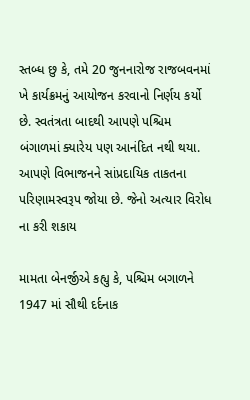સ્તબ્ધ છુ કે, તમે 20 જુનનારોજ રાજબવનમાં ખે કાર્યક્રમનું આયોજન કરવાનો નિર્ણય કર્યો છે. સ્વતંત્રતા બાદથી આપણે પશ્ચિમ બંગાળમાં ક્યારેય પણ આનંદિત નથી થયા. આપણે વિભાજનને સાંપ્રદાયિક તાકતના પરિણામસ્વરૂપ જોયા છે. જેનો અત્યાર વિરોધ ના કરી શકાય

મામતા બેનર્જીએ કહ્યુ કે, પશ્ચિમ બગાળને 1947 માં સૌથી દર્દનાક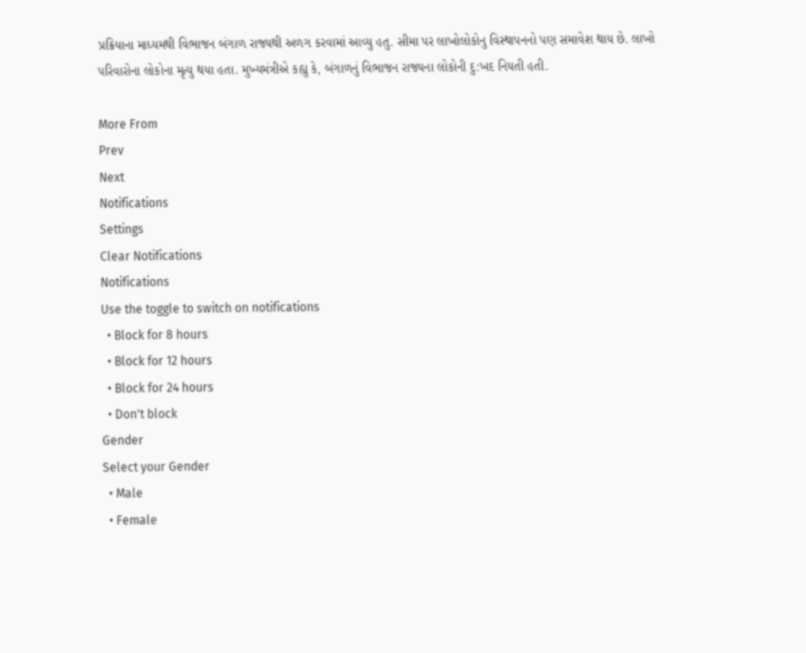પ્રક્રિયાના માધ્યમથી વિભાજન બંગાળ રાજ્યથી અળગ કરવામાં આવ્યુ હતુ. સીમા પર લાખોલોકોનુ વિસ્થાપનનો પણ સમાવેશ થાય છે. લાખો પરિવારોના લોકોના મૃત્યુ થયા હતા. મુખ્યમંત્રીએ કહ્યુ કે, બંગાળનું વિભાજન રાજ્યના લોકોની દુ:ખદ નિયતી હતી.

More From
Prev
Next
Notifications
Settings
Clear Notifications
Notifications
Use the toggle to switch on notifications
  • Block for 8 hours
  • Block for 12 hours
  • Block for 24 hours
  • Don't block
Gender
Select your Gender
  • Male
  • Female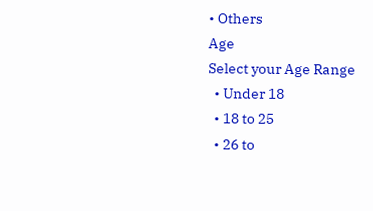• Others
Age
Select your Age Range
  • Under 18
  • 18 to 25
  • 26 to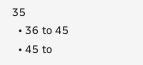35
  • 36 to 45
  • 45 to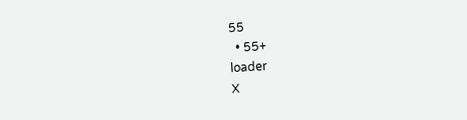55
  • 55+
loader
X